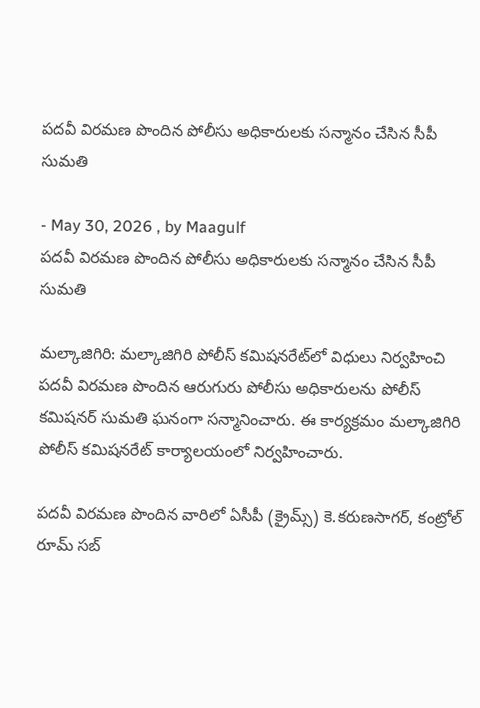పదవీ విరమణ పొందిన పోలీసు అధికారులకు సన్మానం చేసిన సీపీ సుమతి

- May 30, 2026 , by Maagulf
పదవీ విరమణ పొందిన పోలీసు అధికారులకు సన్మానం చేసిన సీపీ సుమతి

మల్కాజిగిరి: మల్కాజిగిరి పోలీస్ కమిషనరేట్‌లో విధులు నిర్వహించి పదవీ విరమణ పొందిన ఆరుగురు పోలీసు అధికారులను పోలీస్ కమిషనర్ సుమతి ఘనంగా సన్మానించారు. ఈ కార్యక్రమం మల్కాజిగిరి పోలీస్ కమిషనరేట్ కార్యాలయంలో నిర్వహించారు.

పదవీ విరమణ పొందిన వారిలో ఏసీపీ (క్రైమ్స్) కె.కరుణసాగర్, కంట్రోల్ రూమ్ సబ్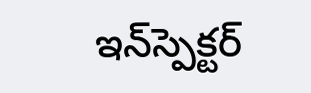ఇన్‌స్పెక్టర్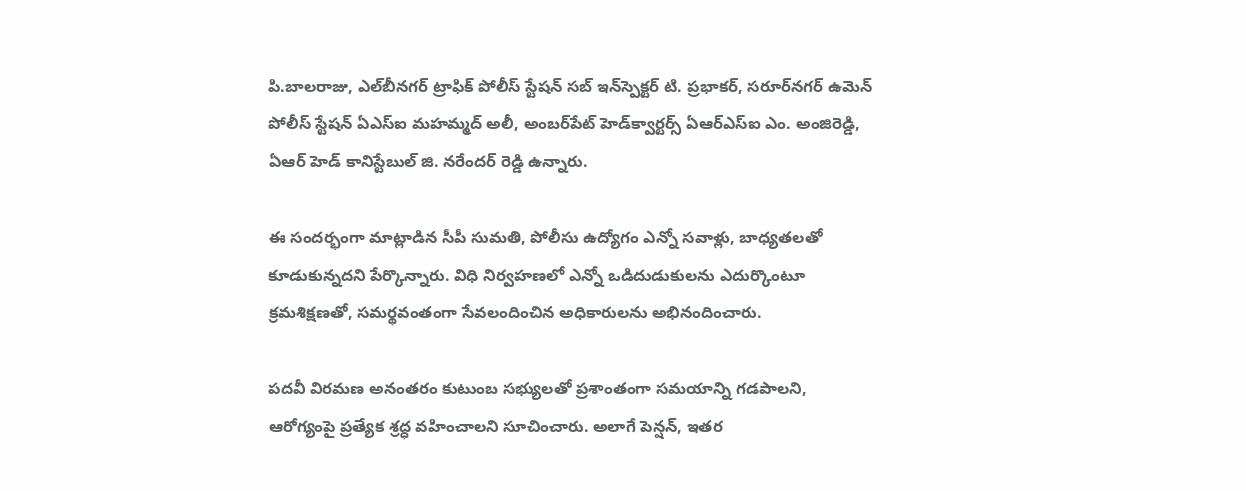పి.బాలరాజు, ఎల్‌బీనగర్ ట్రాఫిక్ పోలీస్ స్టేషన్ సబ్ ఇన్‌స్పెక్టర్ టి. ప్రభాకర్, సరూర్‌నగర్ ఉమెన్ పోలీస్ స్టేషన్ ఏఎస్ఐ మహమ్మద్ అలీ, అంబర్‌పేట్ హెడ్‌క్వార్టర్స్ ఏఆర్‌ఎస్ఐ ఎం. అంజిరెడ్డి, ఏఆర్ హెడ్ కానిస్టేబుల్ జి. నరేందర్ రెడ్డి ఉన్నారు.

ఈ సందర్భంగా మాట్లాడిన సీపీ సుమతి, పోలీసు ఉద్యోగం ఎన్నో సవాళ్లు, బాధ్యతలతో కూడుకున్నదని పేర్కొన్నారు. విధి నిర్వహణలో ఎన్నో ఒడిదుడుకులను ఎదుర్కొంటూ క్రమశిక్షణతో, సమర్థవంతంగా సేవలందించిన అధికారులను అభినందించారు.

పదవీ విరమణ అనంతరం కుటుంబ సభ్యులతో ప్రశాంతంగా సమయాన్ని గడపాలని, ఆరోగ్యంపై ప్రత్యేక శ్రద్ధ వహించాలని సూచించారు. అలాగే పెన్షన్, ఇతర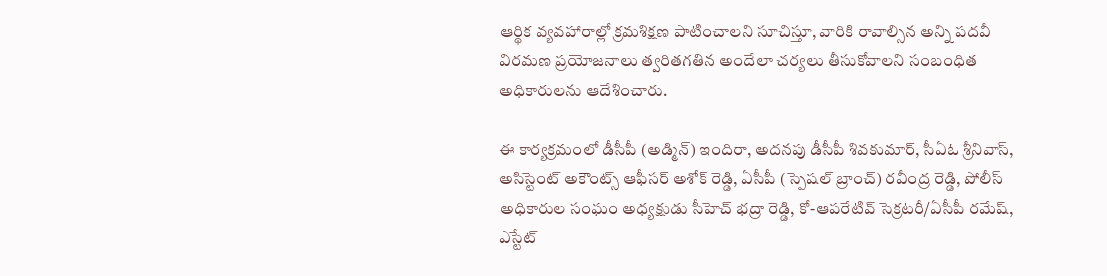ఆర్థిక వ్యవహారాల్లో క్రమశిక్షణ పాటించాలని సూచిస్తూ, వారికి రావాల్సిన అన్ని పదవీ విరమణ ప్రయోజనాలు త్వరితగతిన అందేలా చర్యలు తీసుకోవాలని సంబంధిత అధికారులను ఆదేశించారు.

ఈ కార్యక్రమంలో డీసీపీ (అడ్మిన్) ఇందిరా, అదనపు డీసీపీ శివకుమార్, సీఏఓ శ్రీనివాస్, అసిస్టెంట్ అకౌంట్స్ ఆఫీసర్ అశోక్ రెడ్డి, ఏసీపీ (స్పెషల్ బ్రాంచ్) రవీంద్ర రెడ్డి, పోలీస్ అధికారుల సంఘం అధ్యక్షుడు సీహెచ్ భద్రా రెడ్డి, కో-ఆపరేటివ్ సెక్రటరీ/ఏసీపీ రమేష్, ఎస్టేట్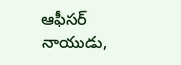ఆఫీసర్ నాయుడు,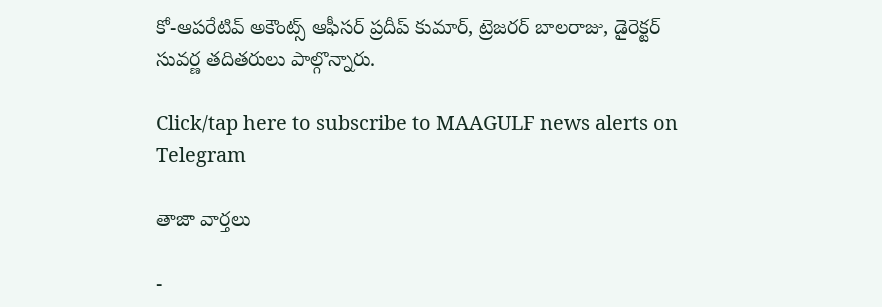కో-ఆపరేటివ్ అకౌంట్స్ ఆఫీసర్ ప్రదీప్ కుమార్, ట్రెజరర్ బాలరాజు, డైరెక్టర్ సువర్ణ తదితరులు పాల్గొన్నారు.

Click/tap here to subscribe to MAAGULF news alerts on Telegram

తాజా వార్తలు

-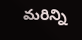మరిన్ని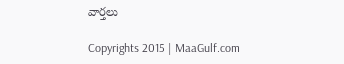వార్తలు

Copyrights 2015 | MaaGulf.com